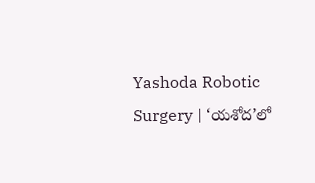Yashoda Robotic Surgery | ‘యశోద’లో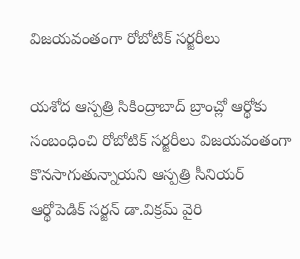విజయవంతంగా రోబోటిక్ సర్జరీలు

యశోద ఆస్పత్రి సికింద్రాబాద్ బ్రాంచ్లో ఆర్థోకు సంబంధించి రోబోటిక్ సర్జరీలు విజయవంతంగా కొనసాగుతున్నాయని ఆస్పత్రి సీనియర్ ఆర్థోపెడిక్ సర్జన్ డా.విక్రమ్ వైరి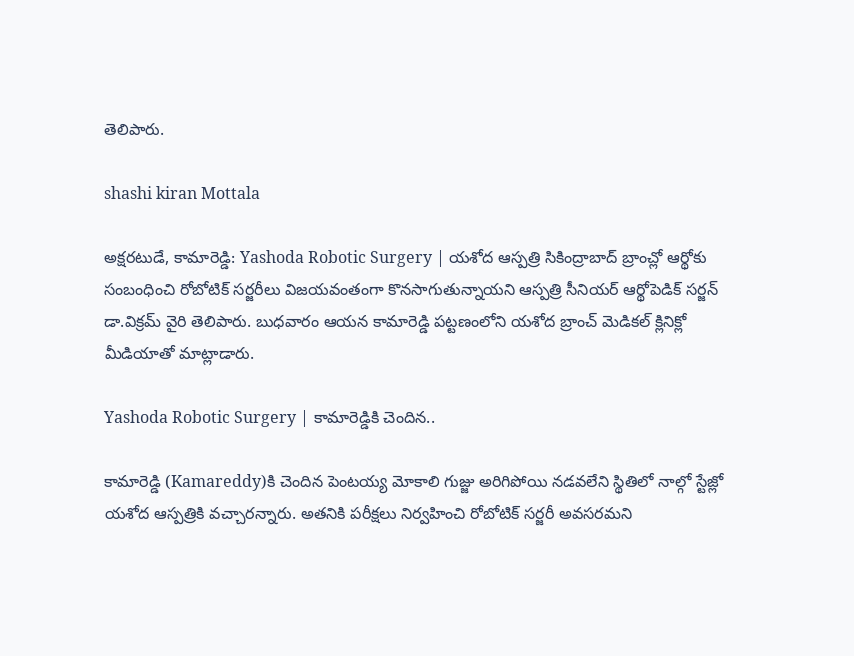తెలిపారు.

shashi kiran Mottala

అక్షరటుడే, కామారెడ్డి: Yashoda Robotic Surgery | యశోద ఆస్పత్రి సికింద్రాబాద్ బ్రాంచ్లో ఆర్థోకు సంబంధించి రోబోటిక్ సర్జరీలు విజయవంతంగా కొనసాగుతున్నాయని ఆస్పత్రి సీనియర్ ఆర్థోపెడిక్ సర్జన్ డా.విక్రమ్ వైరి తెలిపారు. బుధవారం ఆయన కామారెడ్డి పట్టణంలోని యశోద బ్రాంచ్ మెడికల్ క్లినిక్లో మీడియాతో మాట్లాడారు.

Yashoda Robotic Surgery | కామారెడ్డికి చెందిన..

కామారెడ్డి (Kamareddy)కి చెందిన పెంటయ్య మోకాలి గుజ్జు అరిగిపోయి నడవలేని స్థితిలో నాల్గో స్టేజ్లో యశోద ఆస్పత్రికి వచ్చారన్నారు. అతనికి పరీక్షలు నిర్వహించి రోబోటిక్ సర్జరీ అవసరమని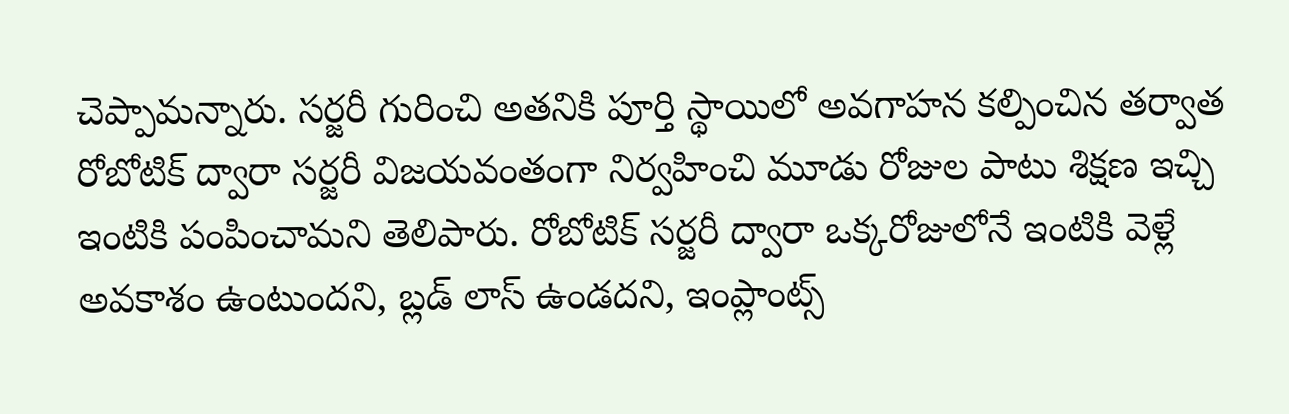చెప్పామన్నారు. సర్జరీ గురించి అతనికి పూర్తి స్థాయిలో అవగాహన కల్పించిన తర్వాత రోబోటిక్ ద్వారా సర్జరీ విజయవంతంగా నిర్వహించి మూడు రోజుల పాటు శిక్షణ ఇచ్చి ఇంటికి పంపించామని తెలిపారు. రోబోటిక్ సర్జరీ ద్వారా ఒక్కరోజులోనే ఇంటికి వెళ్లే అవకాశం ఉంటుందని, బ్లడ్ లాస్ ఉండదని, ఇంప్లాంట్స్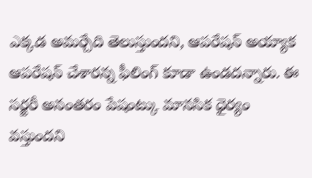ఎక్కడ అమర్చేది తెలుస్తుందని, ఆపరేషన్ అయ్యాక ఆపరేషన్ చేశారన్న ఫీలింగ్ కూడా ఉండదన్నారు. ఈ సర్జరీ అనంతరం పేషంట్కు మానసిక ధైర్యం వస్తుందని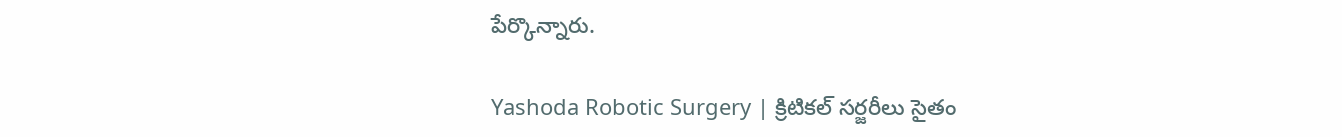పేర్కొన్నారు.

Yashoda Robotic Surgery | క్రిటికల్ సర్జరీలు సైతం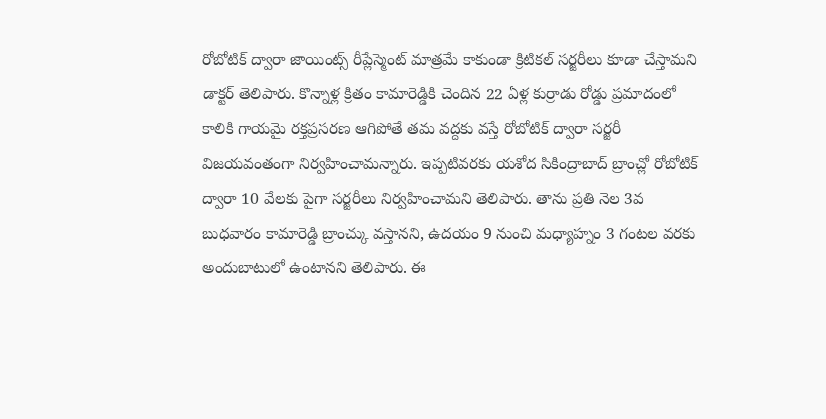రోబోటిక్ ద్వారా జాయింట్స్ రీప్లేస్మెంట్ మాత్రమే కాకుండా క్రిటికల్ సర్జరీలు కూడా చేస్తామని డాక్టర్ తెలిపారు. కొన్నాళ్ల క్రితం కామారెడ్డికి చెందిన 22 ఏళ్ల కుర్రాడు రోడ్డు ప్రమాదంలో కాలికి గాయమై రక్తప్రసరణ ఆగిపోతే తమ వద్దకు వస్తే రోబోటిక్ ద్వారా సర్జరీ విజయవంతంగా నిర్వహించామన్నారు. ఇప్పటివరకు యశోద సికింద్రాబాద్ బ్రాంచ్లో రోబోటిక్ ద్వారా 10 వేలకు పైగా సర్జరీలు నిర్వహించామని తెలిపారు. తాను ప్రతి నెల 3వ బుధవారం కామారెడ్డి బ్రాంచ్కు వస్తానని, ఉదయం 9 నుంచి మధ్యాహ్నం 3 గంటల వరకు అందుబాటులో ఉంటానని తెలిపారు. ఈ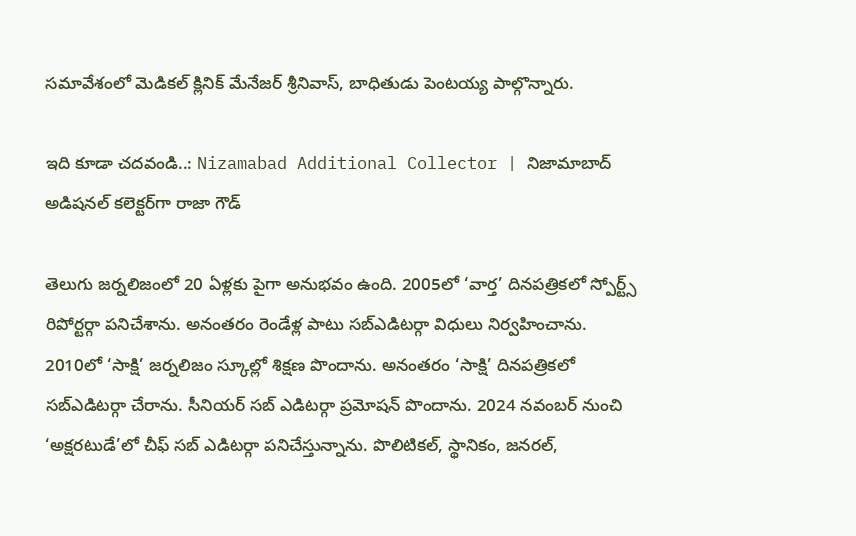సమావేశంలో మెడికల్ క్లినిక్ మేనేజర్ శ్రీనివాస్, బాధితుడు పెంటయ్య పాల్గొన్నారు.

ఇది కూడా చదవండి..: Nizamabad Additional Collector | నిజామాబాద్ అడిషనల్ కలెక్టర్‌గా రాజా గౌడ్

తెలుగు జర్నలిజంలో 20 ఏళ్లకు పైగా అనుభవం ఉంది. 2005లో ‘వార్త’ దినపత్రికలో స్పోర్ట్స్ రిపోర్టర్గా పనిచేశాను. అనంతరం రెండేళ్ల పాటు సబ్ఎడిటర్గా విధులు నిర్వహించాను. 2010లో ‘సాక్షి’ జర్నలిజం స్కూల్లో శిక్షణ పొందాను. అనంతరం ‘సాక్షి’ దినపత్రికలో సబ్ఎడిటర్గా చేరాను. సీనియర్ సబ్ ఎడిటర్గా ప్రమోషన్ పొందాను. 2024 నవంబర్ నుంచి ‘అక్షరటుడే’లో చీఫ్ సబ్ ఎడిటర్గా పనిచేస్తున్నాను. పొలిటికల్, స్థానికం, జనరల్,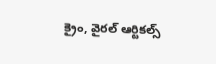క్రైం, వైరల్ ఆర్టికల్స్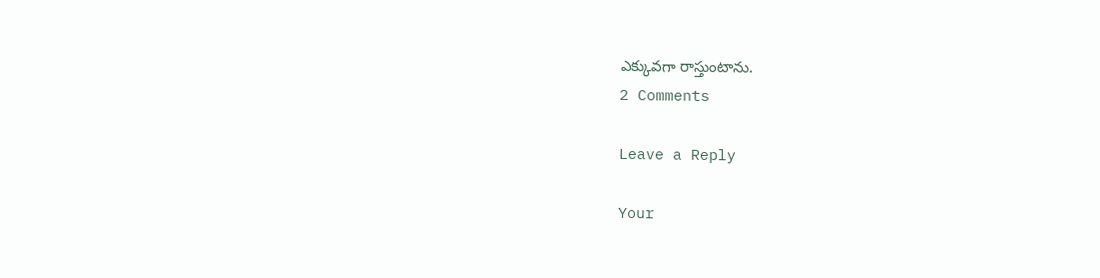ఎక్కువగా రాస్తుంటాను.
2 Comments

Leave a Reply

Your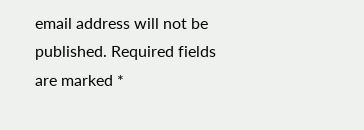email address will not be published. Required fields are marked *